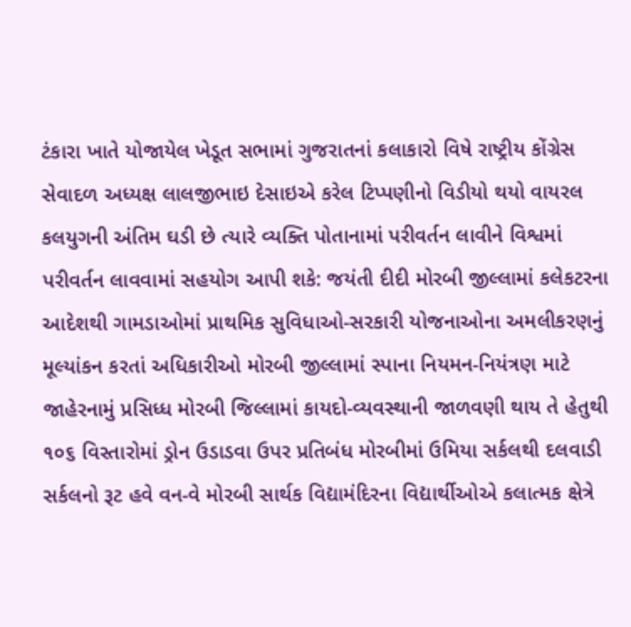ટંકારા ખાતે યોજાયેલ ખેડૂત સભામાં ગુજરાતનાં કલાકારો વિષે રાષ્ટ્રીય કોંગ્રેસ સેવાદળ અધ્યક્ષ લાલજીભાઇ દેસાઇએ કરેલ ટિપ્પણીનો વિડીયો થયો વાયરલ કલયુગની અંતિમ ઘડી છે ત્યારે વ્યક્તિ પોતાનામાં પરીવર્તન લાવીને વિશ્વમાં પરીવર્તન લાવવામાં સહયોગ આપી શકે: જયંતી દીદી મોરબી જીલ્લામાં કલેકટરના આદેશથી ગામડાઓમાં પ્રાથમિક સુવિધાઓ-સરકારી યોજનાઓના અમલીકરણનું મૂલ્યાંકન કરતાં અધિકારીઓ મોરબી જીલ્લામાં સ્પાના નિયમન-નિયંત્રણ માટે જાહેરનામું પ્રસિધ્ધ મોરબી જિલ્લામાં કાયદો-વ્યવસ્થાની જાળવણી થાય તે હેતુથી ૧૦૬ વિસ્તારોમાં ડ્રોન ઉડાડવા ઉપર પ્રતિબંધ મોરબીમાં ઉમિયા સર્કલથી દલવાડી સર્કલનો રૂટ હવે વન-વે મોરબી સાર્થક વિદ્યામંદિરના વિદ્યાર્થીઓએ કલાત્મક ક્ષેત્રે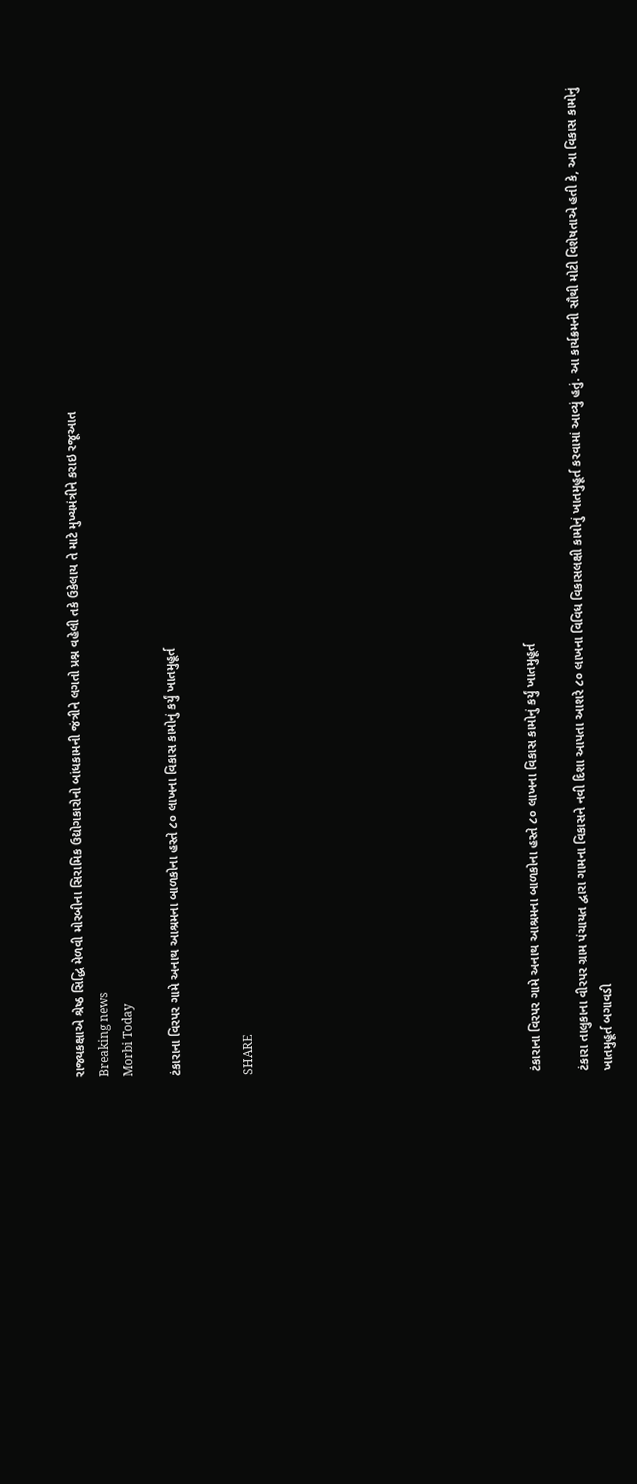રાજ્યકક્ષાએ શ્રેષ્ઠ સિદ્ધિ મેળવી મોરબીના સિરામિક ઉદ્યોગકારોનો બાંધકામની જંત્રીને લગતો પ્રશ્ન વહેલી તકે ઉકેલાય તે માટે મુખ્યમંત્રીને કરાઇ રજૂઆત
Breaking news
Morbi Today

ટંકારાના વિરપર ગામે અનાથ આશ્રમના બાળકોના હસ્તે ૮૦ લાખના વિકાસ કામોનું કર્યું ખાતમુહૂર્ત


SHARE











ટંકારાના વિરપર ગામે અનાથ આશ્રમના બાળકોના હસ્તે ૮૦ લાખના વિકાસ કામોનું કર્યું ખાતમુહૂર્ત

ટંકારા તાલુકાના વીરપર ગ્રામ પંચાયત દ્વારા ગામના વિકાસને નવી દિશા આપતા આશરે ૮૦ લાખના વિવિધ વિકાસલક્ષી કામોનું ખાતમુહૂર્ત કરવામાં આવ્યું હતું. આ કાર્યક્રમની સૌથી મોટી વિશેષતાએ હતી કે, આ વિકાસ કામોનું ખાતમુહૂર્ત બગાવડી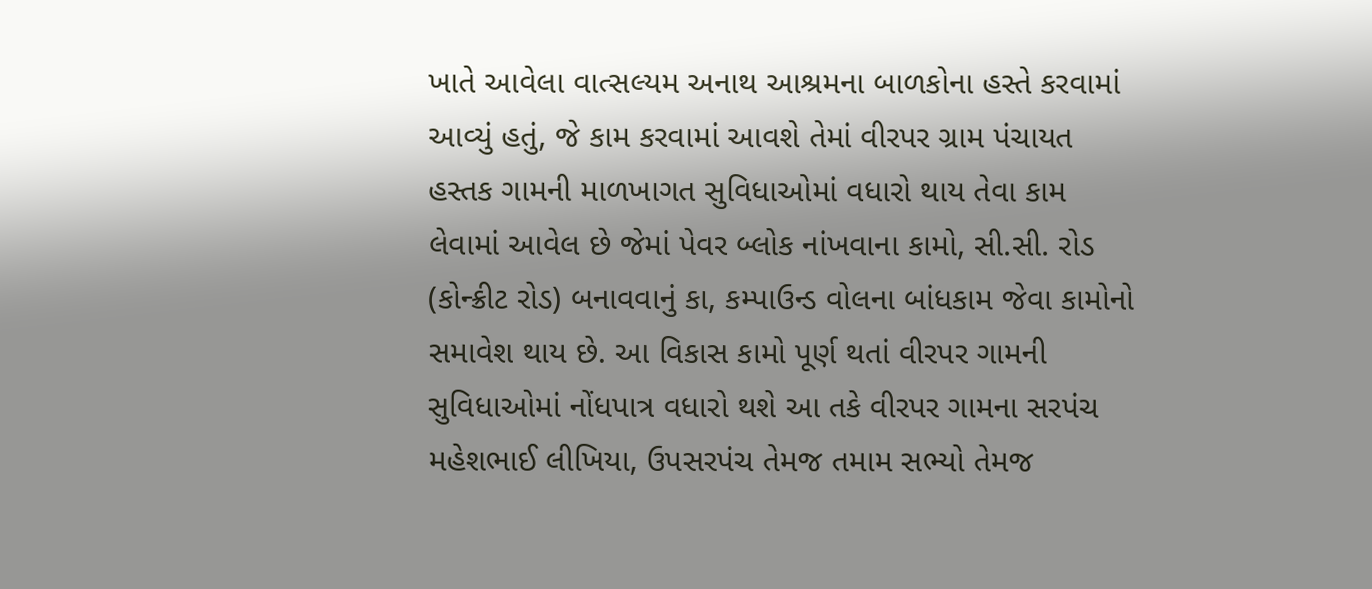ખાતે આવેલા વાત્સલ્યમ અનાથ આશ્રમના બાળકોના હસ્તે કરવામાં આવ્યું હતું, જે કામ કરવામાં આવશે તેમાં વીરપર ગ્રામ પંચાયત હસ્તક ગામની માળખાગત સુવિધાઓમાં વધારો થાય તેવા કામ લેવામાં આવેલ છે જેમાં પેવર બ્લોક નાંખવાના કામો, સી.સી. રોડ (કોન્ક્રીટ રોડ) બનાવવાનું કા, કમ્પાઉન્ડ વોલના બાંધકામ જેવા કામોનો સમાવેશ થાય છે. આ વિકાસ કામો પૂર્ણ થતાં વીરપર ગામની સુવિધાઓમાં નોંધપાત્ર વધારો થશે આ તકે વીરપર ગામના સરપંચ મહેશભાઈ લીખિયા, ઉપસરપંચ તેમજ તમામ સભ્યો તેમજ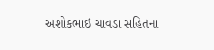અશોકભાઇ ચાવડા સહિતના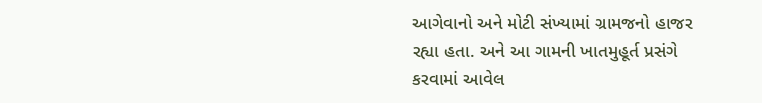આગેવાનો અને મોટી સંખ્યામાં ગ્રામજનો હાજર રહ્યા હતા. અને આ ગામની ખાતમુહૂર્ત પ્રસંગે કરવામાં આવેલ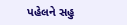પહેલને સહુ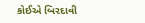કોઈએ બિરદાવી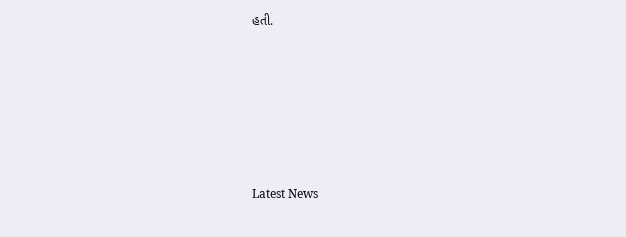હતી.






Latest News